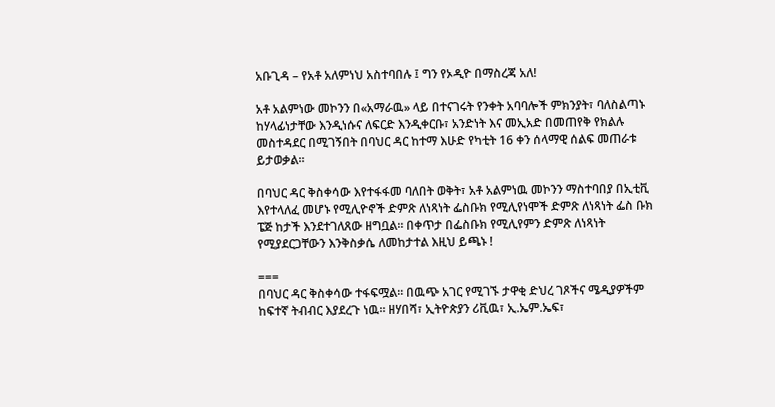አቡጊዳ – የአቶ አለምነህ አስተባበሉ ፤ ግን የኦዲዮ በማስረጃ አለ!

አቶ አልምነው መኮንን በ«አማራዉ» ላይ በተናገሩት የንቀት አባባሎች ምክንያት፣ ባለስልጣኑ ከሃላፊነታቸው እንዲነሱና ለፍርድ እንዲቀርቡ፣ አንድነት እና መኢአድ በመጠየቅ የክልሉ መስተዳደር በሚገኝበት በባህር ዳር ከተማ እሁድ የካቲት 16 ቀን ሰላማዊ ሰልፍ መጠራቱ ይታወቃል።

በባህር ዳር ቅስቀሳው እየተፋፋመ ባለበት ወቅት፣ አቶ አልምነዉ መኮንን ማስተባበያ በኢቲቪ እየተላለፈ መሆኑ የሚሊዮኖች ድምጽ ለነጻነት ፌስቡክ የሚሊየነሞች ድምጽ ለነጻነት ፌስ ቡክ ፔጅ ከታች እንደተገለጸው ዘግቧል። በቀጥታ በፌስቡክ የሚሊየምን ድምጽ ለነጻነት የሚያደርጋቸውን እንቅስቃሴ ለመከታተል እዚህ ይጫኑ !

===
በባህር ዳር ቅስቀሳው ተፋፍሟል። በዉጭ አገር የሚገኙ ታዋቂ ድህረ ገጾችና ሜዲያዎችም ከፍተኛ ትብብር እያደረጉ ነዉ። ዘሃበሻ፣ ኢትዮጵያን ሪቪዉ፣ ኢ.ኤም.ኤፍ፣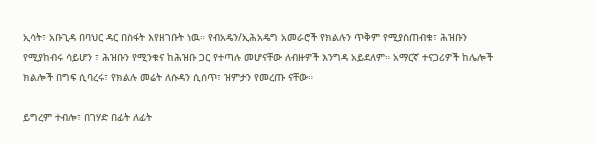ኢሳት፣ አቡጊዳ በባህር ዳር በስፋት እየዘገቡት ነዉ። የብአዴን/ኢሕአዴግ አመራሮች የክልሉን ጥቅም የሚያስጠብቁ፣ ሕዝቡን የሚያከብሩ ሳይሆን ፣ ሕዝቡን የሚንቁና ከሕዝቡ ጋር የተጣሉ መሆናቸው ለብዙዎች እንግዳ አይደለም። አማርኛ ተናጋሪዎች ከሌሎች ክልሎች በግፍ ሲባረሩ፣ የክልሉ መሬት ለሱዳን ሲሰጥ፣ ዝምታን የመረጡ ናቸው።

ይግረም ተብሎ፣ በገሃድ በፊት ለፊት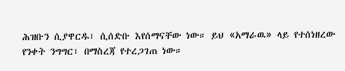ሕዝቡን ሲያዋርዱ፣ ሲሰድቡ እየሰማናቸው ነው። ይህ «አማራዉ» ላይ የተሰነዘረው የንቀት ንግግር፣ በማስረጃ የተረጋገጠ ነው።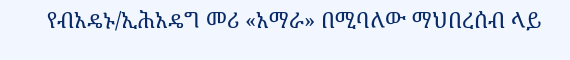የብአዴኑ/ኢሕአዴግ መሪ «አማራ» በሚባለው ማህበረሰብ ላይ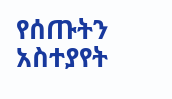የሰጡትን አስተያየት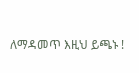ለማዳመጥ እዚህ ይጫኑ !